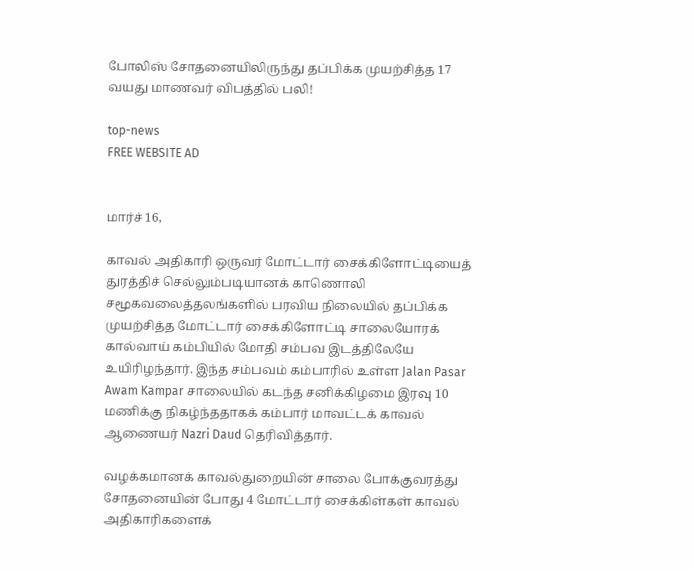போலிஸ் சோதனையிலிருந்து தப்பிக்க முயற்சித்த 17 வயது மாணவர் விபத்தில் பலி!

top-news
FREE WEBSITE AD


மார்ச் 16,

காவல் அதிகாரி ஒருவர் மோட்டார் சைக்கிளோட்டியைத் துரத்திச் செல்லும்படியானக் காணொலி சமூகவலைத்தலங்களில் பரவிய நிலையில் தப்பிக்க முயற்சித்த மோட்டார் சைக்கிளோட்டி சாலையோரக் கால்வாய் கம்பியில் மோதி சம்பவ இடத்திலேயே உயிரிழந்தார். இந்த சம்பவம் கம்பாரில் உள்ள Jalan Pasar Awam Kampar சாலையில் கடந்த சனிக்கிழமை இரவு 10 மணிக்கு நிகழ்ந்ததாகக் கம்பார் மாவட்டக் காவல் ஆணையர் Nazri Daud தெரிவித்தார்.

வழக்கமானக் காவல்துறையின் சாலை போக்குவரத்து சோதனையின் போது 4 மோட்டார் சைக்கிள்கள் காவல் அதிகாரிகளைக்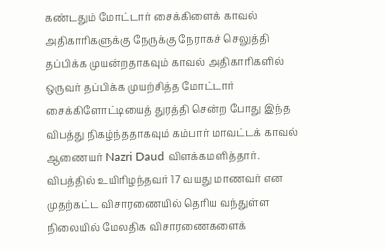கண்டதும் மோட்டார் சைக்கிளைக் காவல் அதிகாரிகளுக்கு நேருக்கு நேராகச் செலுத்தி தப்பிக்க முயன்றதாகவும் காவல் அதிகாரிகளில் ஒருவர் தப்பிக்க முயற்சித்த மோட்டார் சைக்கிளோட்டியைத் துரத்தி சென்ற போது இந்த விபத்து நிகழ்ந்ததாகவும் கம்பார் மாவட்டக் காவல் ஆணையர் Nazri Daud விளக்கமளித்தார். விபத்தில் உயிரிழந்தவர் 17 வயது மாணவர் என முதற்கட்ட விசாரணையில் தெரிய வந்துள்ள நிலையில் மேலதிக விசாரணைகளைக்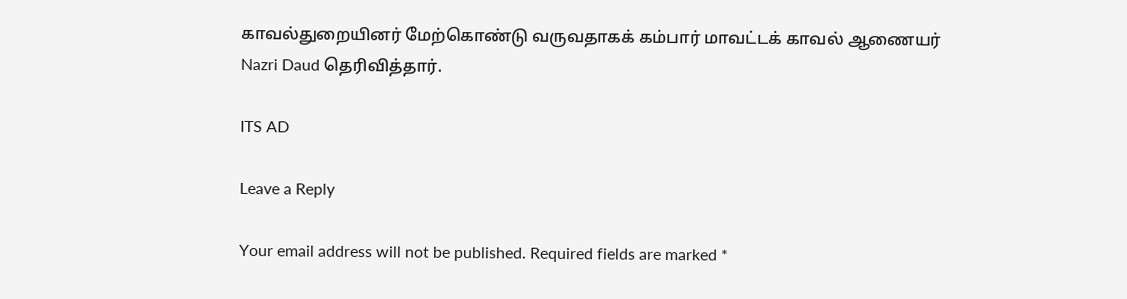காவல்துறையினர் மேற்கொண்டு வருவதாகக் கம்பார் மாவட்டக் காவல் ஆணையர் Nazri Daud தெரிவித்தார்.

ITS AD

Leave a Reply

Your email address will not be published. Required fields are marked *